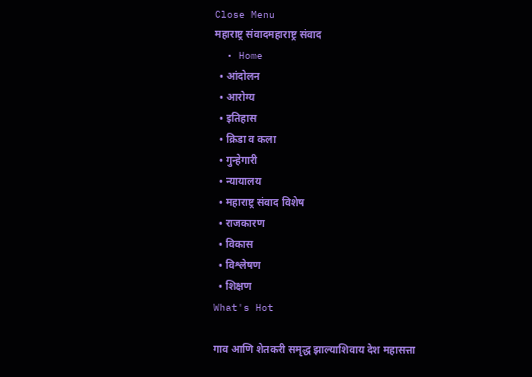Close Menu
महाराष्ट्र संवादमहाराष्ट्र संवाद
  • Home
  • आंदोलन
  • आरोग्य
  • इतिहास
  • क्रिडा व कला
  • गुन्हेगारी
  • न्यायालय
  • महाराष्ट्र संवाद विशेष
  • राजकारण
  • विकास
  • विश्लेषण
  • शिक्षण
What's Hot

गाव आणि शेतकरी समृद्ध झाल्याशिवाय देश महासत्ता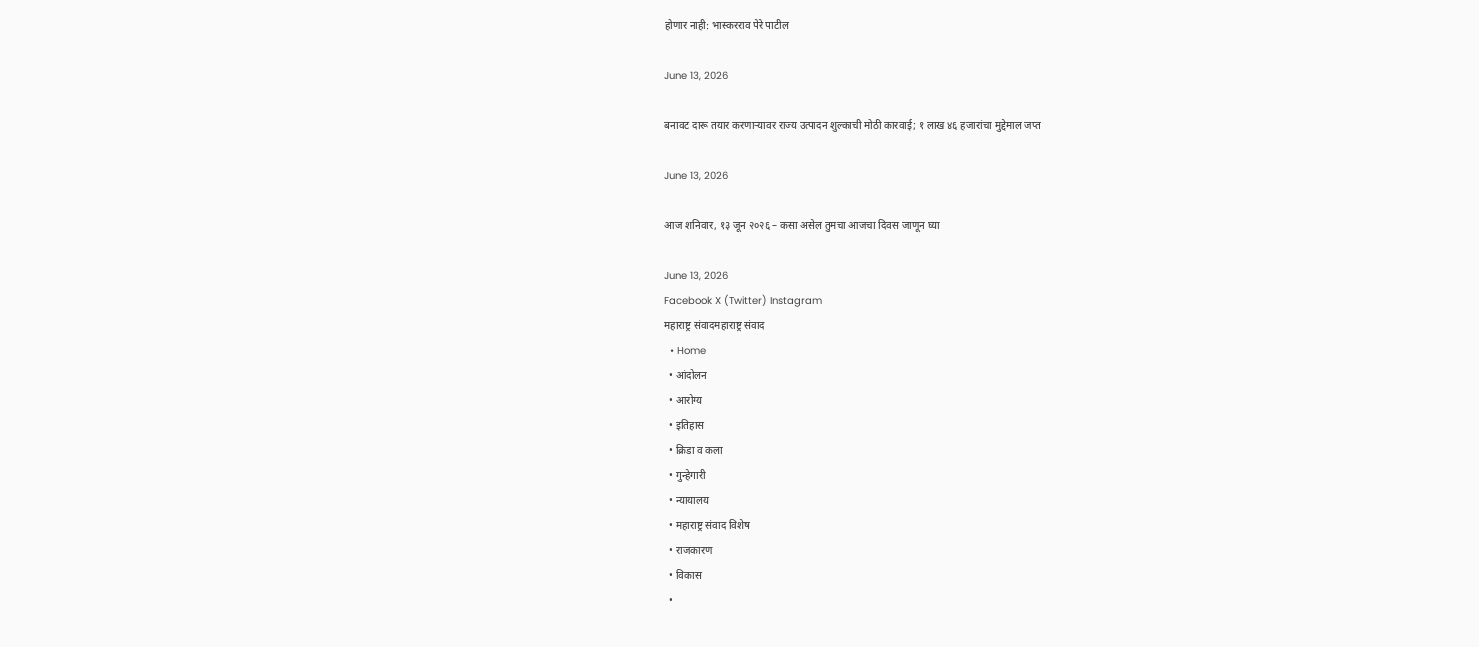होणार नाही: भास्करराव पेरे पाटील

June 13, 2026

बनावट दारू तयार करणाऱ्यावर राज्य उत्पादन शुल्काची मोठी कारवाई; १ लाख ४६ हजारांचा मुद्देमाल जप्त

June 13, 2026

आज शनिवार, १३ जून २०२६ – कसा असेल तुमचा आजचा दिवस जाणून घ्या

June 13, 2026
Facebook X (Twitter) Instagram
महाराष्ट्र संवादमहाराष्ट्र संवाद
  • Home
  • आंदोलन
  • आरोग्य
  • इतिहास
  • क्रिडा व कला
  • गुन्हेगारी
  • न्यायालय
  • महाराष्ट्र संवाद विशेष
  • राजकारण
  • विकास
  •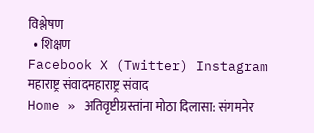विश्लेषण
  • शिक्षण
Facebook X (Twitter) Instagram
महाराष्ट्र संवादमहाराष्ट्र संवाद
Home » अतिवृष्टीग्रस्तांना मोठा दिलासा: संगमनेर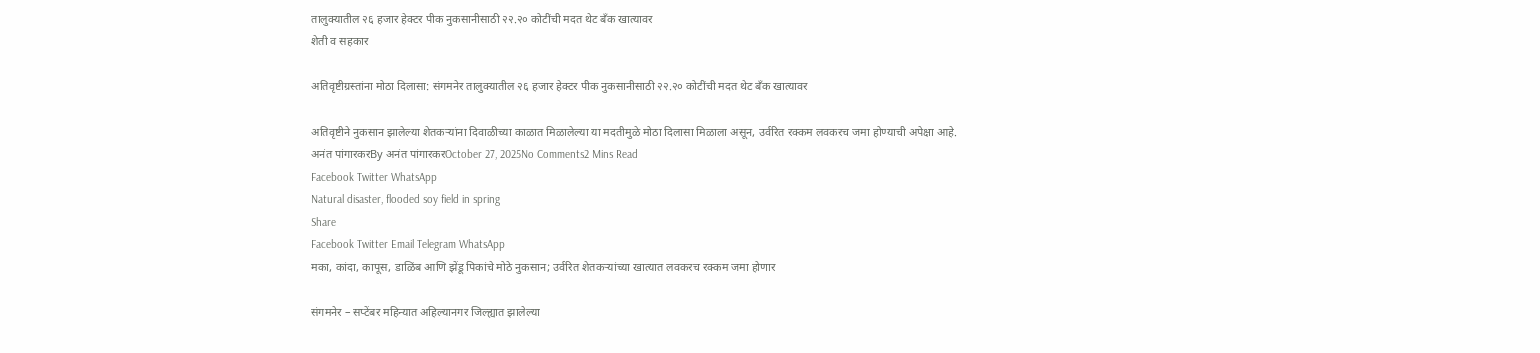तालुक्यातील २६ हजार हेक्टर पीक नुकसानीसाठी २२.२० कोटींची मदत थेट बँक खात्यावर
शेती व सहकार

अतिवृष्टीग्रस्तांना मोठा दिलासा: संगमनेर तालुक्यातील २६ हजार हेक्टर पीक नुकसानीसाठी २२.२० कोटींची मदत थेट बँक खात्यावर

अतिवृष्टीने नुकसान झालेल्या शेतकऱ्यांना दिवाळीच्या काळात मिळालेल्या या मदतीमुळे मोठा दिलासा मिळाला असून, उर्वरित रक्कम लवकरच जमा होण्याची अपेक्षा आहे.
अनंत पांगारकरBy अनंत पांगारकरOctober 27, 2025No Comments2 Mins Read
Facebook Twitter WhatsApp
Natural disaster, flooded soy field in spring
Share
Facebook Twitter Email Telegram WhatsApp
मका, कांदा, कापूस, डाळिंब आणि झेंडू पिकांचे मोठे नुकसान; उर्वरित शेतकऱ्यांच्या खात्यात लवकरच रक्कम जमा होणार

संगमनेर – सप्टेंबर महिन्यात अहिल्यानगर जिल्ह्यात झालेल्या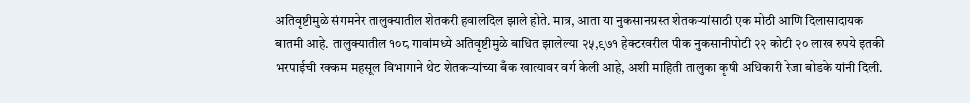अतिवृष्टीमुळे संगमनेर तालुक्यातील शेतकरी हवालदिल झाले होते. मात्र, आता या नुकसानग्रस्त शेतकऱ्यांसाठी एक मोठी आणि दिलासादायक बातमी आहे. तालुक्यातील १०८ गावांमध्ये अतिवृष्टीमुळे बाधित झालेल्या २५,९७१ हेक्टरवरील पीक नुकसानीपोटी २२ कोटी २० लाख रुपये इतकी भरपाईची रक्कम महसूल विभागाने थेट शेतकऱ्यांच्या बँक खात्यावर वर्ग केली आहे, अशी माहिती तालुका कृषी अधिकारी रेजा बोडके यांनी दिली.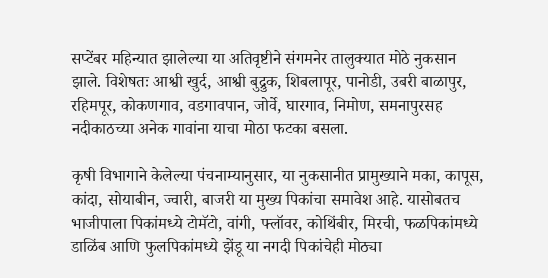सप्टेंबर महिन्यात झालेल्या या अतिवृष्टीने संगमनेर तालुक्यात मोठे नुकसान झाले. विशेषतः आश्वी खुर्द, आश्वी बुद्रुक, शिबलापूर, पानोडी, उबरी बाळापुर, रहिमपूर, कोकणगाव, वडगावपान, जोर्वे, घारगाव, निमोण, समनापुरसह नदीकाठच्या अनेक गावांना याचा मोठा फटका बसला.

कृषी विभागाने केलेल्या पंचनाम्यानुसार, या नुकसानीत प्रामुख्याने मका, कापूस, कांदा, सोयाबीन, ज्वारी, बाजरी या मुख्य पिकांचा समावेश आहे. यासोबतच भाजीपाला पिकांमध्ये टोमॅटो, वांगी, फ्लॉवर, कोथिंबीर, मिरची, फळपिकांमध्ये डाळिंब आणि फुलपिकांमध्ये झेंडू या नगदी पिकांचेही मोठ्या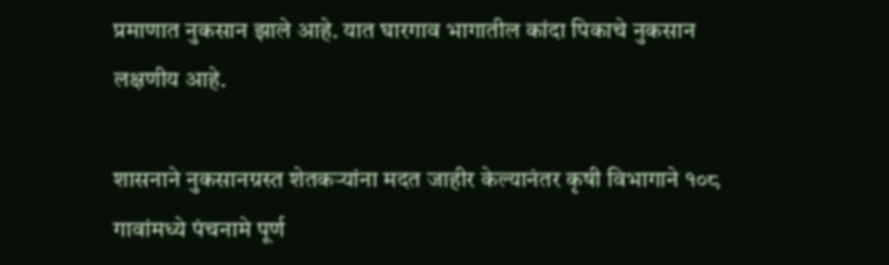प्रमाणात नुकसान झाले आहे. यात घारगाव भागातील कांदा पिकाचे नुकसान लक्षणीय आहे.

शासनाने नुकसानग्रस्त शेतकऱ्यांना मदत जाहीर केल्यानंतर कृषी विभागाने १०८ गावांमध्ये पंचनामे पूर्ण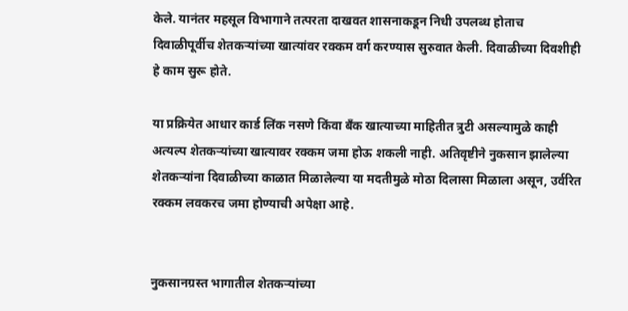केले. यानंतर महसूल विभागाने तत्परता दाखवत शासनाकडून निधी उपलब्ध होताच दिवाळीपूर्वीच शेतकऱ्यांच्या खात्यांवर रक्कम वर्ग करण्यास सुरुवात केली. दिवाळीच्या दिवशीही हे काम सुरू होते.

या प्रक्रियेत आधार कार्ड लिंक नसणे किंवा बँक खात्याच्या माहितीत त्रुटी असल्यामुळे काही अत्यल्प शेतकऱ्यांच्या खात्यावर रक्कम जमा होऊ शकली नाही. अतिवृष्टीने नुकसान झालेल्या शेतकऱ्यांना दिवाळीच्या काळात मिळालेल्या या मदतीमुळे मोठा दिलासा मिळाला असून, उर्वरित रक्कम लवकरच जमा होण्याची अपेक्षा आहे.


नुकसानग्रस्त भागातील शेतकऱ्यांच्या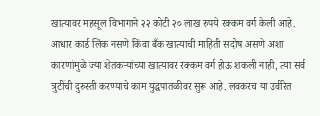खात्यावर महसूल विभागाने २२ कोटी २० लाख रुपये रक्कम वर्ग केली आहे. आधार कार्ड लिंक नसणे किंवा बँक खात्याची माहिती सदोष असणे अशा कारणांमुळे ज्या शेतकऱ्यांच्या खात्यावर रक्कम वर्ग होऊ शकली नाही, त्या सर्व त्रुटींची दुरुस्ती करण्याचे काम युद्धपातळीवर सुरू आहे. लवकरच या उर्वरित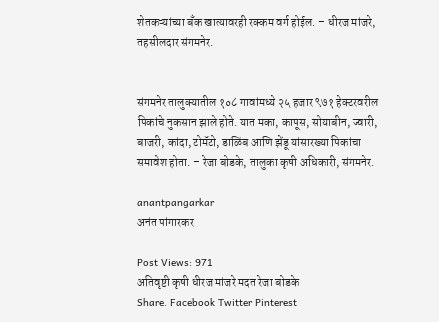शेतकऱ्यांच्या बँक खात्यावरही रक्कम वर्ग होईल. – धीरज मांजरे, तहसीलदार संगमनेर.


संगमनेर तालुक्यातील १०८ गावांमध्ये २५ हजार ९७१ हेक्टरवरील पिकांचे नुकसान झाले होते. यात मका, कापूस, सोयाबीन, ज्वारी, बाजरी, कांदा, टोमॅटो, डाळिंब आणि झेंडू यांसारख्या पिकांचा समावेश होता. – रेजा बोडके, तालुका कृषी अधिकारी, संगमनेर.

anantpangarkar
अनंत पांगारकर

Post Views: 971
अतिवृष्टी कृषी धीरज मांजरे मदत रेजा बोडके
Share. Facebook Twitter Pinterest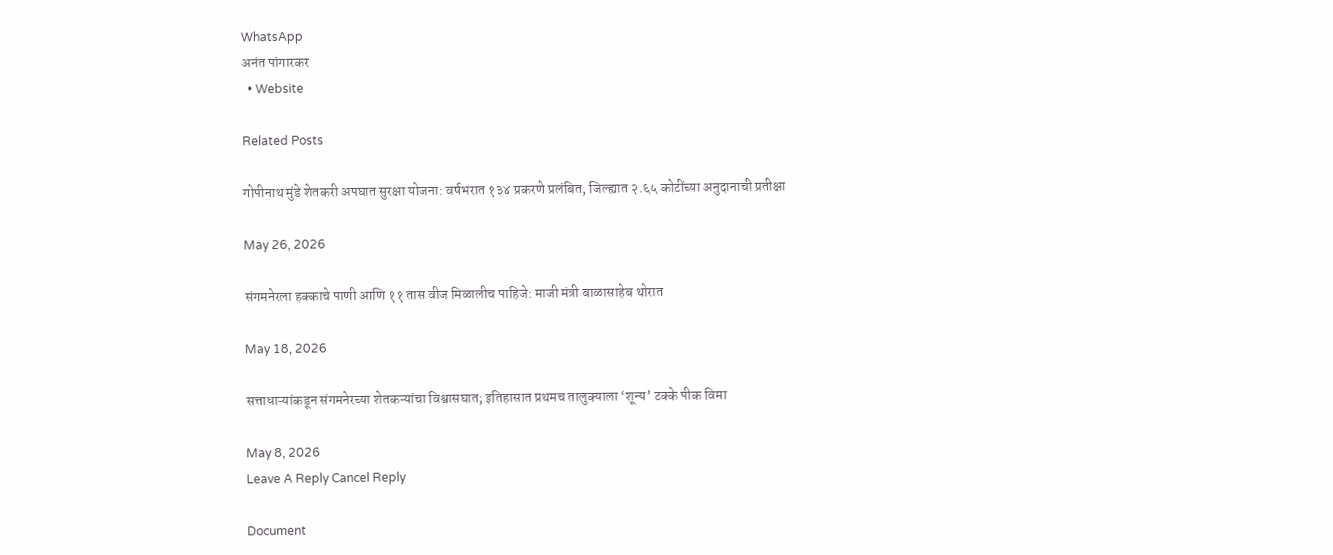WhatsApp
अनंत पांगारकर
  • Website

Related Posts

गोपीनाथ मुंडे शेतकरी अपघात सुरक्षा योजना: वर्षभरात १३४ प्रकरणे प्रलंबित, जिल्ह्यात २.६५ कोटींच्या अनुदानाची प्रतीक्षा

May 26, 2026

संगमनेरला हक्काचे पाणी आणि ११ तास वीज मिळालीच पाहिजे: माजी मंत्री बाळासाहेब थोरात

May 18, 2026

सत्ताधाऱ्यांकडून संगमनेरच्या शेतकऱ्यांचा विश्वासघात; इतिहासात प्रथमच तालुक्याला ‘शून्य’ टक्के पीक विमा

May 8, 2026
Leave A Reply Cancel Reply

Document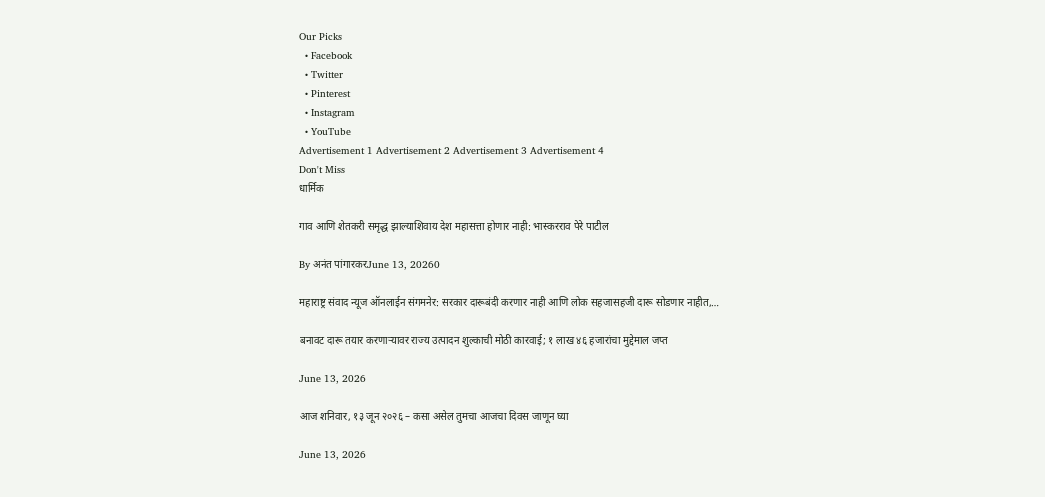Our Picks
  • Facebook
  • Twitter
  • Pinterest
  • Instagram
  • YouTube
Advertisement 1 Advertisement 2 Advertisement 3 Advertisement 4
Don't Miss
धार्मिक

गाव आणि शेतकरी समृद्ध झाल्याशिवाय देश महासत्ता होणार नाही: भास्करराव पेरे पाटील

By अनंत पांगारकरJune 13, 20260

महाराष्ट्र संवाद न्यूज ऑनलाईन संगमनेर: सरकार दारूबंदी करणार नाही आणि लोक सहजासहजी दारू सोडणार नाहीत,…

बनावट दारू तयार करणाऱ्यावर राज्य उत्पादन शुल्काची मोठी कारवाई; १ लाख ४६ हजारांचा मुद्देमाल जप्त

June 13, 2026

आज शनिवार, १३ जून २०२६ – कसा असेल तुमचा आजचा दिवस जाणून घ्या

June 13, 2026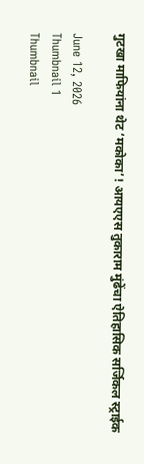गुटखा माफियांना थेट ‘मकोका’! आयएएस तुकाराम मुंढेंचा ऐतिहासिक सर्जिकल स्ट्राईक

June 12, 2026
Thumbnail 1
Thumbnail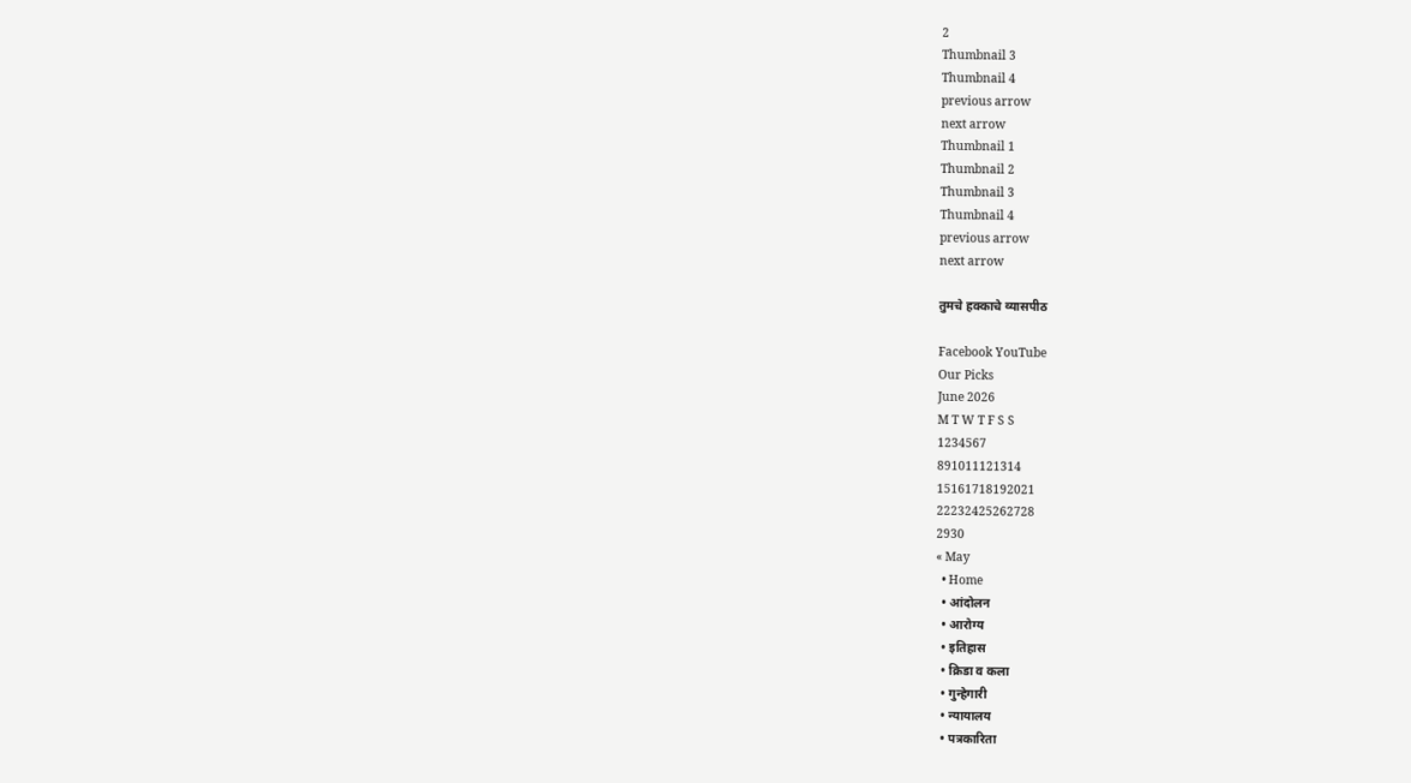2
Thumbnail 3
Thumbnail 4
previous arrow
next arrow
Thumbnail 1
Thumbnail 2
Thumbnail 3
Thumbnail 4
previous arrow
next arrow

तुमचे हक्काचे व्यासपीठ

Facebook YouTube
Our Picks
June 2026
M T W T F S S
1234567
891011121314
15161718192021
22232425262728
2930
« May
  • Home
  • आंदोलन
  • आरोग्य
  • इतिहास
  • क्रिडा व कला
  • गुन्हेगारी
  • न्यायालय
  • पत्रकारिता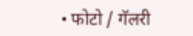• फोटो / गॅलरी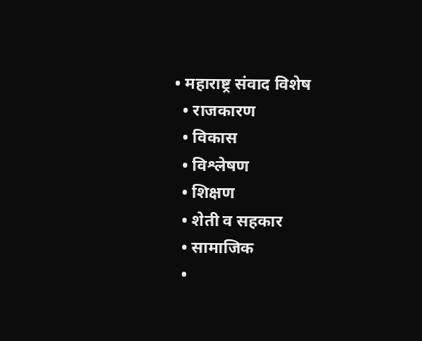• महाराष्ट्र संवाद विशेष
  • राजकारण
  • विकास
  • विश्लेषण
  • शिक्षण
  • शेती व सहकार
  • सामाजिक
  •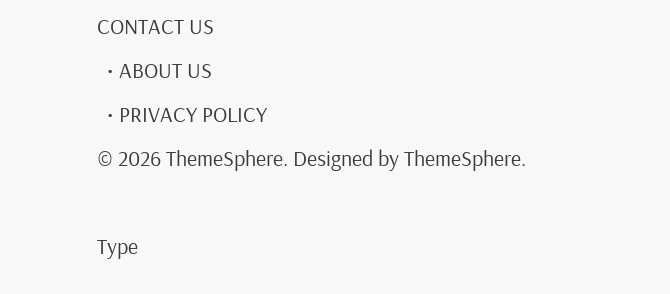CONTACT US
  • ABOUT US
  • PRIVACY POLICY
© 2026 ThemeSphere. Designed by ThemeSphere.

Type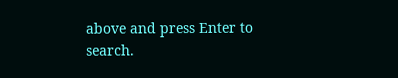above and press Enter to search.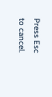Press Esc to cancel.